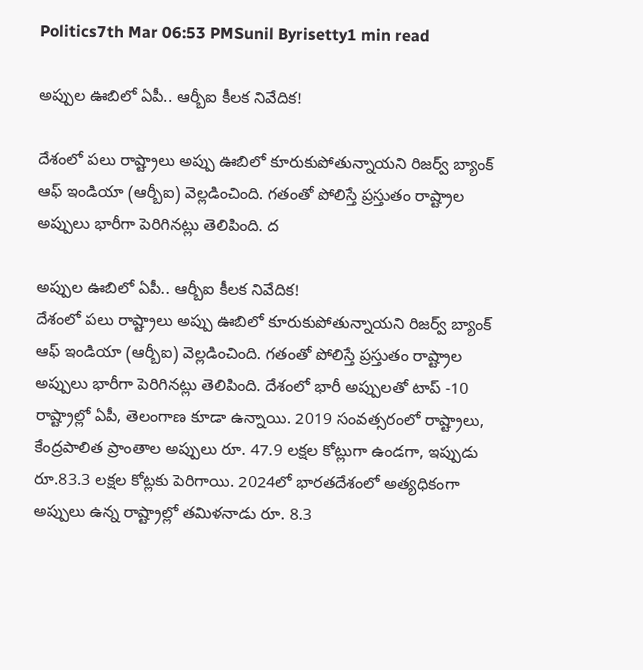Politics7th Mar 06:53 PMSunil Byrisetty1 min read

అప్పుల ఊబిలో ఏపీ.. ఆర్బీఐ కీలక నివేదిక!

దేశంలో పలు రాష్ట్రాలు అప్పు ఊబిలో కూరుకుపోతున్నాయని రిజర్వ్‌ బ్యాంక్‌ ఆఫ్‌ ఇండియా (ఆర్బీఐ) వెల్లడించింది. గతంతో పోలిస్తే ప్రస్తుతం రాష్ట్రాల అప్పులు భారీగా పెరిగినట్లు తెలిపింది. ద

అప్పుల ఊబిలో ఏపీ.. ఆర్బీఐ కీలక నివేదిక!
దేశంలో పలు రాష్ట్రాలు అప్పు ఊబిలో కూరుకుపోతున్నాయని రిజర్వ్‌ బ్యాంక్‌ ఆఫ్‌ ఇండియా (ఆర్బీఐ) వెల్లడించింది. గతంతో పోలిస్తే ప్రస్తుతం రాష్ట్రాల అప్పులు భారీగా పెరిగినట్లు తెలిపింది. దేశంలో భారీ అప్పులతో టాప్‌ -10 రాష్ట్రాల్లో ఏపీ, తెలంగాణ కూడా ఉన్నాయి. 2019 సంవత్సరంలో రాష్ట్రాలు, కేంద్రపాలిత ప్రాంతాల అప్పులు రూ. 47.9 లక్షల కోట్లుగా ఉండగా, ఇప్పుడు రూ.83.3 లక్షల కోట్లకు పెరిగాయి. 2024లో భారతదేశంలో అత్యధికంగా అప్పులు ఉన్న రాష్ట్రాల్లో తమిళనాడు రూ. 8.3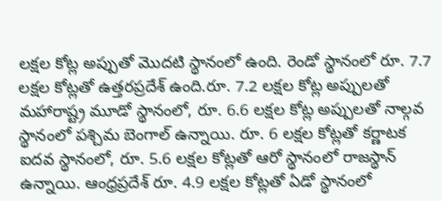లక్షల కోట్ల అప్పుతో మొదటి స్థానంలో ఉంది. రెండో స్థానంలో రూ. 7.7 లక్షల కోట్లతో ఉత్తరప్రదేశ్ ఉంది.రూ. 7.2 లక్షల కోట్ల అప్పులతో మహారాష్ట్ర మూడో స్థానంలో, రూ. 6.6 లక్షల కోట్ల అప్పులతో నాల్గవ స్థానంలో పశ్చిమ బెంగాల్ ఉన్నాయి. రూ. 6 లక్షల కోట్లతో కర్ణాటక ఐదవ స్థానంలో, రూ. 5.6 లక్షల కోట్లతో ఆరో స్థానంలో రాజస్థాన్ ఉన్నాయి. ఆంధ్రప్రదేశ్ రూ. 4.9 లక్షల కోట్లతో ఏడో స్థానంలో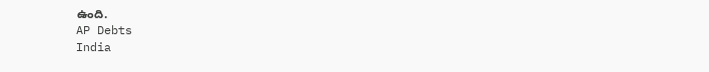ఉంది.
AP Debts
India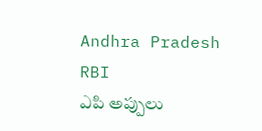Andhra Pradesh
RBI
ఎపి అప్పులు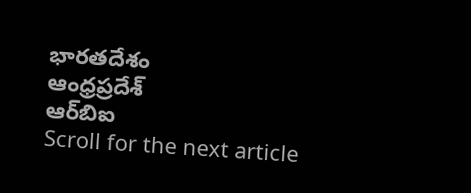భారతదేశం
ఆంధ్రప్రదేశ్
ఆర్‌బిఐ
Scroll for the next article